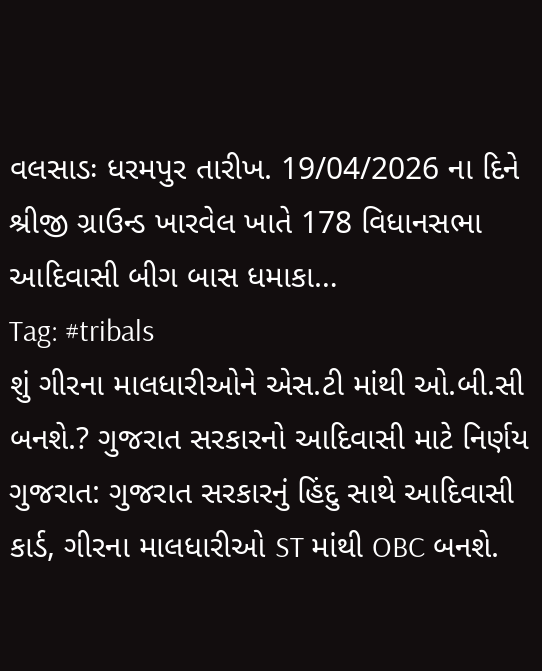વલસાડઃ ધરમપુર તારીખ. 19/04/2026 ના દિને શ્રીજી ગ્રાઉન્ડ ખારવેલ ખાતે 178 વિધાનસભા આદિવાસી બીગ બાસ ધમાકા…
Tag: #tribals
શું ગીરના માલધારીઓને એસ.ટી માંથી ઓ.બી.સી બનશે.? ગુજરાત સરકારનો આદિવાસી માટે નિર્ણય
ગુજરાત: ગુજરાત સરકારનું હિંદુ સાથે આદિવાસી કાર્ડ, ગીરના માલધારીઓ ST માંથી OBC બનશે.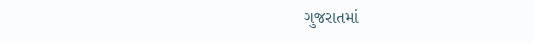ગુજરાતમાં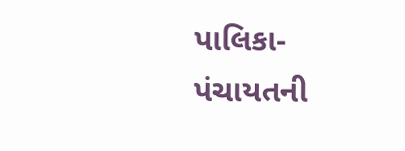પાલિકા-પંચાયતની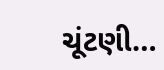ચૂંટણી…